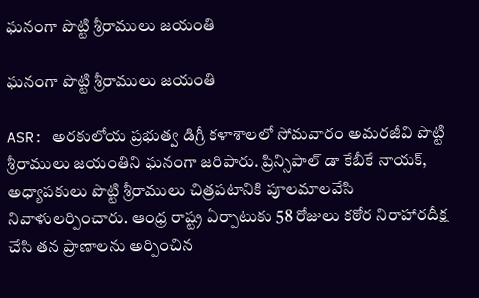ఘనంగా పొట్టి శ్రీరాములు జయంతి

ఘనంగా పొట్టి శ్రీరాములు జయంతి

ASR: అరకులోయ ప్రభుత్వ డిగ్రీ కళాశాలలో సోమవారం అమరజీవి పొట్టి శ్రీరాములు జయంతిని ఘనంగా జరిపారు. ప్రిన్సిపాల్ డా కేబీకే నాయక్, అధ్యాపకులు పొట్టి శ్రీరాములు చిత్రపటానికి పూలమాలవేసి నివాళులర్పించారు. ఆంధ్ర రాష్ట్ర ఏర్పాటుకు 58 రోజులు కఠోర నిరాహారదీక్ష చేసి తన ప్రాణాలను అర్పించిన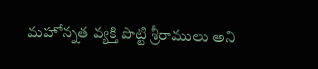మహోన్నత వ్యక్తి పొట్టి శ్రీరాములు అని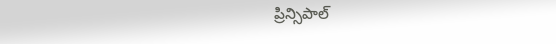ప్రిన్సిపాల్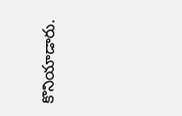కొనియాడారు.